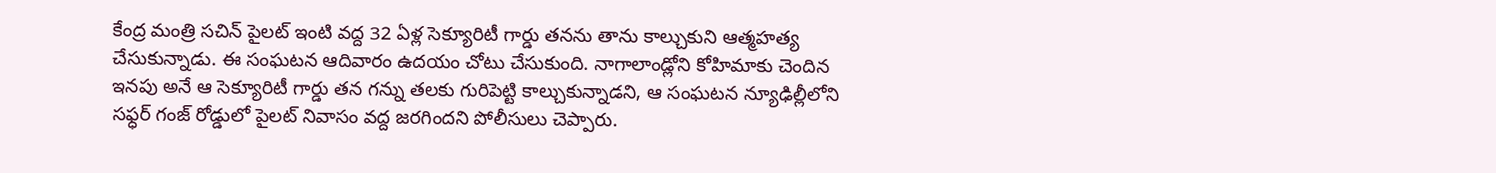కేంద్ర మంత్రి సచిన్ పైలట్ ఇంటి వద్ద 32 ఏళ్ల సెక్యూరిటీ గార్డు తనను తాను కాల్చుకుని ఆత్మహత్య చేసుకున్నాడు. ఈ సంఘటన ఆదివారం ఉదయం చోటు చేసుకుంది. నాగాలాండ్లోని కోహిమాకు చెందిన ఇనపు అనే ఆ సెక్యూరిటీ గార్డు తన గన్ను తలకు గురిపెట్టి కాల్చుకున్నాడని, ఆ సంఘటన న్యూఢిల్లీలోని సఫ్ధర్ గంజ్ రోడ్డులో పైలట్ నివాసం వద్ద జరగిందని పోలీసులు చెప్పారు.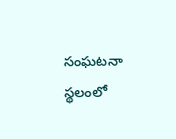సంఘటనా స్థలంలో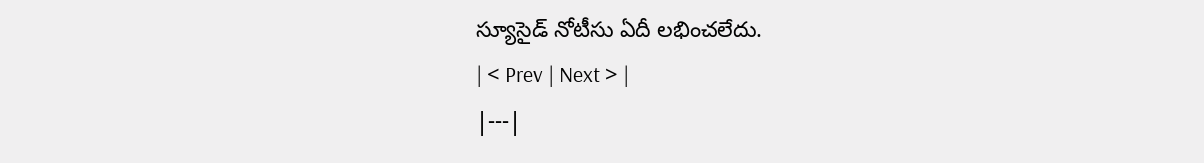స్యూసైడ్ నోటీసు ఏదీ లభించలేదు.
| < Prev | Next > |
|---|